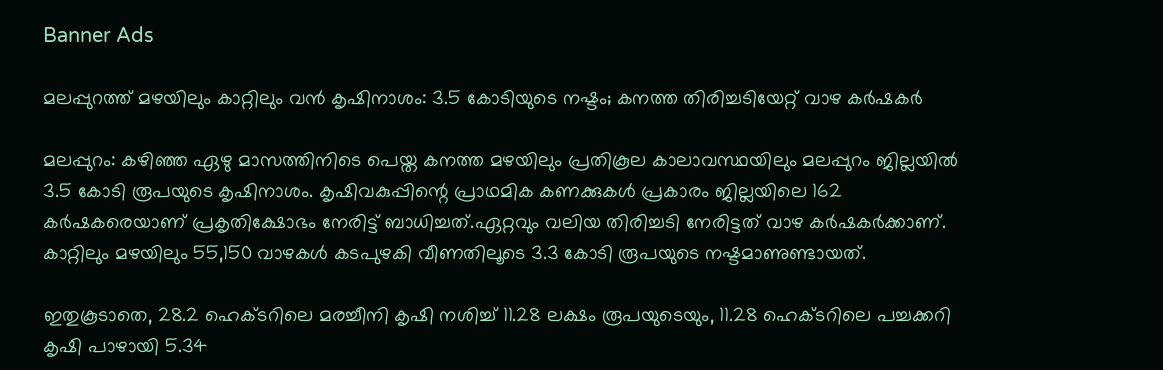Banner Ads

മലപ്പുറത്ത് മഴയിലും കാറ്റിലും വൻ കൃഷിനാശം: 3.5 കോടിയുടെ നഷ്ടം; കനത്ത തിരിച്ചടിയേറ്റ് വാഴ കർഷകർ

മലപ്പുറം: കഴിഞ്ഞ ഏഴു മാസത്തിനിടെ പെയ്ത കനത്ത മഴയിലും പ്രതികൂല കാലാവസ്ഥയിലും മലപ്പുറം ജില്ലയിൽ 3.5 കോടി രൂപയുടെ കൃഷിനാശം. കൃഷിവകുപ്പിന്റെ പ്രാഥമിക കണക്കുകൾ പ്രകാരം ജില്ലയിലെ 162 കർഷകരെയാണ് പ്രകൃതിക്ഷോഭം നേരിട്ട് ബാധിച്ചത്.ഏറ്റവും വലിയ തിരിച്ചടി നേരിട്ടത് വാഴ കർഷകർക്കാണ്. കാറ്റിലും മഴയിലും 55,150 വാഴകൾ കടപുഴകി വീണതിലൂടെ 3.3 കോടി രൂപയുടെ നഷ്ടമാണുണ്ടായത്.

ഇതുകൂടാതെ, 28.2 ഹെക്ടറിലെ മരച്ചീനി കൃഷി നശിച്ച് 11.28 ലക്ഷം രൂപയുടെയും, 11.28 ഹെക്ടറിലെ പച്ചക്കറി കൃഷി പാഴായി 5.34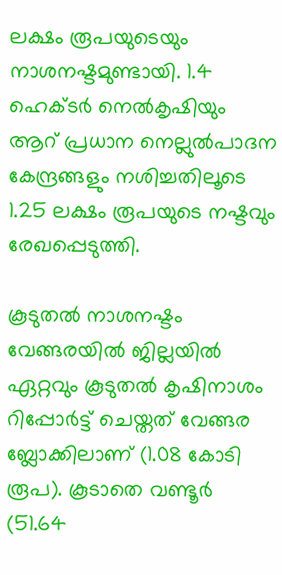ലക്ഷം രൂപയുടെയും നാശനഷ്ടമുണ്ടായി. 1.4 ഹെക്ടർ നെൽകൃഷിയും ആറ് പ്രധാന നെല്ലുൽപാദന കേന്ദ്രങ്ങളും നശിച്ചതിലൂടെ 1.25 ലക്ഷം രൂപയുടെ നഷ്ടവും രേഖപ്പെടുത്തി.

കൂടുതൽ നാശനഷ്ടം വേങ്ങരയിൽ ജില്ലയിൽ ഏറ്റവും കൂടുതൽ കൃഷിനാശം റിപ്പോർട്ട് ചെയ്തത് വേങ്ങര ബ്ലോക്കിലാണ് (1.08 കോടി രൂപ). കൂടാതെ വണ്ടൂർ (51.64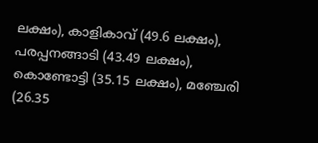ലക്ഷം), കാളികാവ് (49.6 ലക്ഷം), പരപ്പനങ്ങാടി (43.49 ലക്ഷം), കൊണ്ടോട്ടി (35.15 ലക്ഷം), മഞ്ചേരി (26.35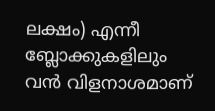ലക്ഷം) എന്നീ ബ്ലോക്കുകളിലും വൻ വിളനാശമാണ്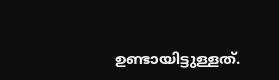ഉണ്ടായിട്ടുള്ളത്.